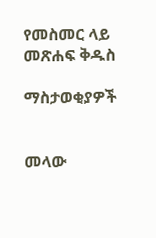የመስመር ላይ መጽሐፍ ቅዱስ

ማስታወቂያዎች


መላው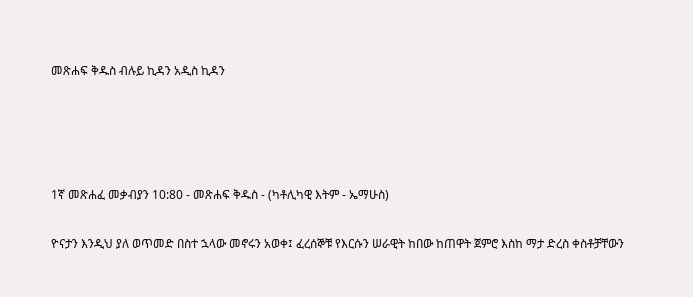መጽሐፍ ቅዱስ ብሉይ ኪዳን አዲስ ኪዳን




1ኛ መጽሐፈ መቃብያን 10:80 - መጽሐፍ ቅዱስ - (ካቶሊካዊ እትም - ኤማሁስ)

ዮናታን እንዲህ ያለ ወጥመድ በስተ ኋላው መኖሩን አወቀ፤ ፈረሰኞቹ የእርሱን ሠራዊት ከበው ከጠዋት ጀምሮ እስከ ማታ ድረስ ቀስቶቻቸውን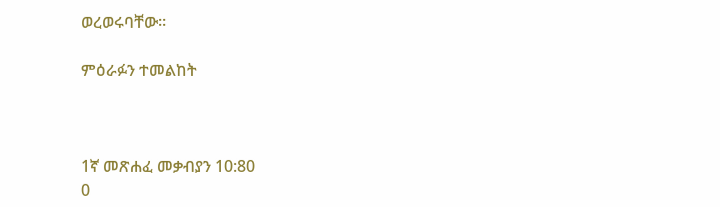ወረወሩባቸው።

ምዕራፉን ተመልከት



1ኛ መጽሐፈ መቃብያን 10:80
0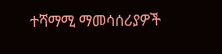ተሻማሚ ማመሳሰሪያዎች